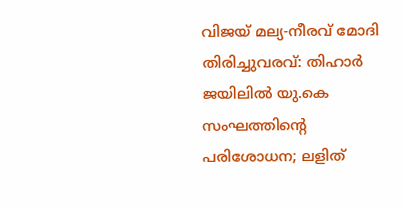വിജയ് മല്യ-നീരവ് മോദി തിരിച്ചുവരവ്: തിഹാർ ജയിലിൽ യു.കെ സംഘത്തിന്റെ പരിശോധന; ലളിത്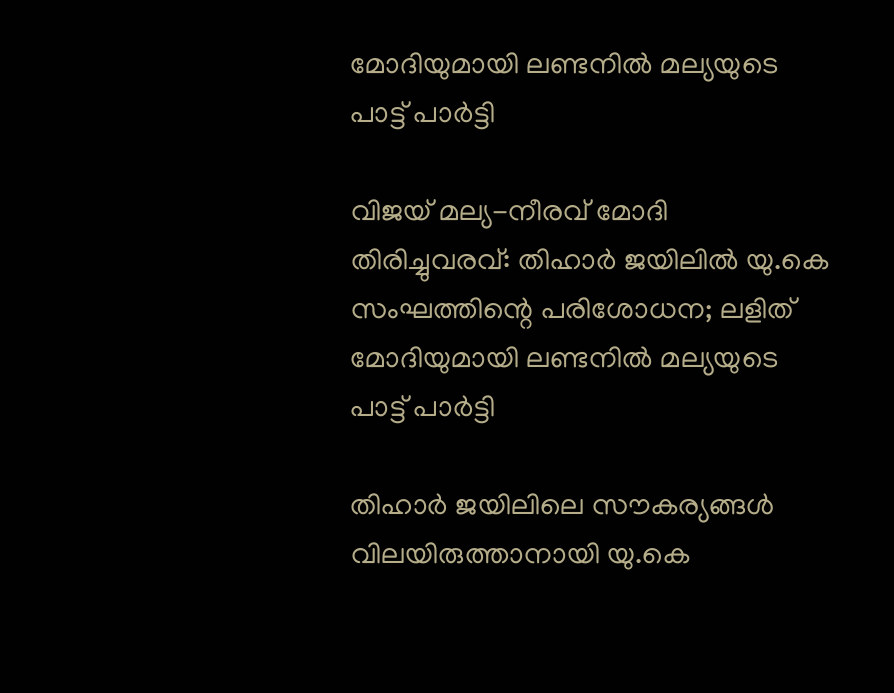മോദിയുമായി ലണ്ടനിൽ മല്യയുടെ പാട്ട് പാർട്ടി

വിജയ് മല്യ-നീരവ് മോദി തിരിച്ചുവരവ്: തിഹാർ ജയിലിൽ യു.കെ സംഘത്തിന്റെ പരിശോധന; ലളിത് മോദിയുമായി ലണ്ടനിൽ മല്യയുടെ പാട്ട് പാർട്ടി

തിഹാർ ജയിലിലെ സൗകര്യങ്ങൾ വിലയിരുത്താനായി യു.കെ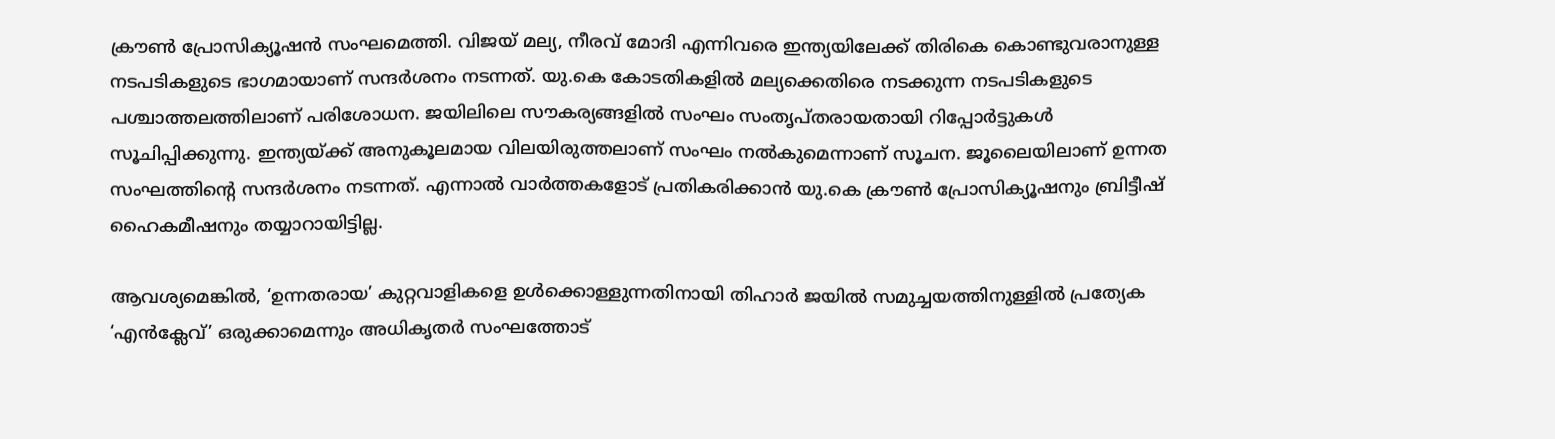ക്രൗൺ പ്രോസിക്യൂഷൻ സംഘമെത്തി. വിജയ് മല്യ, നീരവ് മോദി എന്നിവരെ ഇന്ത്യയിലേക്ക് തിരികെ കൊണ്ടുവരാനുള്ള നടപടികളുടെ ഭാഗമായാണ് സന്ദർശനം നടന്നത്. യു.കെ കോടതികളിൽ മല്യക്കെതിരെ നടക്കുന്ന നടപടികളുടെ പശ്ചാത്തലത്തിലാണ് പരിശോധന. ജയിലിലെ സൗകര്യങ്ങളിൽ സംഘം സംതൃപ്തരായതായി റിപ്പോർട്ടുകൾ സൂചിപ്പിക്കുന്നു. ഇന്ത്യയ്ക്ക് അനുകൂലമായ വിലയിരുത്തലാണ് സംഘം നൽകുമെന്നാണ് സൂചന. ജൂലൈയിലാണ് ഉന്നത സംഘത്തിന്റെ സന്ദർശനം നടന്നത്. എന്നാൽ വാർത്തകളോട് പ്രതികരിക്കാൻ യു.കെ ക്രൗൺ പ്രോസിക്യൂഷനും ബ്രിട്ടീഷ് ഹൈകമീഷനും തയ്യാറായിട്ടില്ല.

ആവശ്യമെങ്കിൽ, ‘ഉന്നതരായ’ കുറ്റവാളികളെ ഉൾക്കൊള്ളുന്നതിനായി തിഹാർ ജയിൽ സമുച്ചയത്തിനുള്ളിൽ പ്രത്യേക ‘എൻക്ലേവ്’ ഒരുക്കാമെന്നും അധികൃതർ സംഘത്തോട്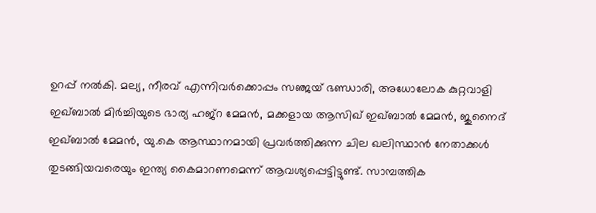ഉറപ്പ് നൽകി. മല്യ, നീരവ് എന്നിവർക്കൊപ്പം സഞ്ജയ് ഭണ്ഡാരി, അധോലോക കുറ്റവാളി ഇഖ്ബാൽ മിർച്ചിയുടെ ഭാര്യ ഹജ്‌റ മേമൻ, മക്കളായ ആസിഖ് ഇഖ്ബാൽ മേമൻ, ജുനൈദ് ഇഖ്ബാൽ മേമൻ, യു.കെ ആസ്ഥാനമായി പ്രവർത്തിക്കുന്ന ചില ഖലിസ്ഥാൻ നേതാക്കൾ തുടങ്ങിയവരെയും ഇന്ത്യ കൈമാറണമെന്ന് ആവശ്യപ്പെട്ടിട്ടുണ്ട്. സാമ്പത്തിക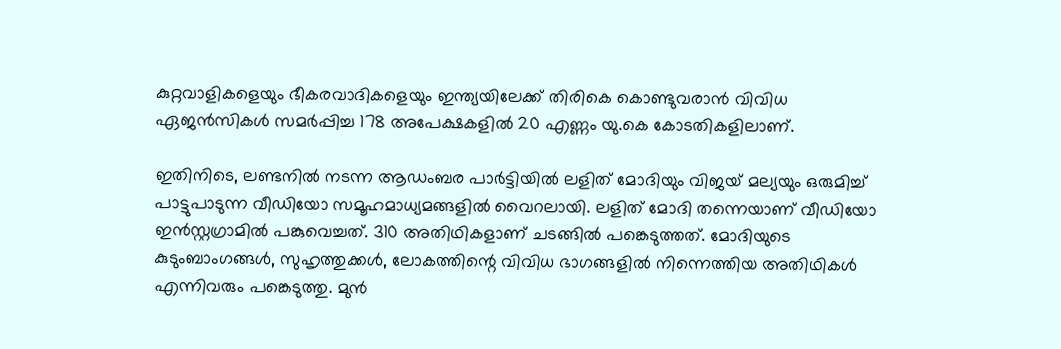കുറ്റവാളികളെയും ഭീകരവാദികളെയും ഇന്ത്യയിലേക്ക് തിരികെ കൊണ്ടുവരാൻ വിവിധ ഏജൻസികൾ സമർപ്പിച്ച 178 അപേക്ഷകളിൽ 20 എണ്ണം യു.കെ കോടതികളിലാണ്.

ഇതിനിടെ, ലണ്ടനിൽ നടന്ന ആഡംബര പാർട്ടിയിൽ ലളിത് മോദിയും വിജയ് മല്യയും ഒരുമിച്ച് പാട്ടുപാടുന്ന വീഡിയോ സമൂഹമാധ്യമങ്ങളിൽ വൈറലായി. ലളിത് മോദി തന്നെയാണ് വീഡിയോ ഇൻസ്റ്റഗ്രാമിൽ പങ്കുവെച്ചത്. 310 അതിഥികളാണ് ചടങ്ങിൽ പങ്കെടുത്തത്. മോദിയുടെ കുടുംബാംഗങ്ങൾ, സുഹൃത്തുക്കൾ, ലോകത്തിന്റെ വിവിധ ഭാഗങ്ങളിൽ നിന്നെത്തിയ അതിഥികൾ എന്നിവരും പങ്കെടുത്തു. മുൻ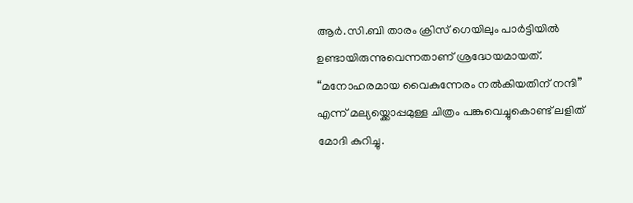ആർ.സി.ബി താരം ക്രിസ് ഗെയിലും പാർട്ടിയിൽ ഉണ്ടായിരുന്നുവെന്നതാണ് ശ്രദ്ധേയമായത്. “മനോഹരമായ വൈകുന്നേരം നൽകിയതിന് നന്ദി” എന്ന് മല്യയ്ക്കൊപ്പമുള്ള ചിത്രം പങ്കുവെച്ചുകൊണ്ട് ലളിത് മോദി കുറിച്ചു.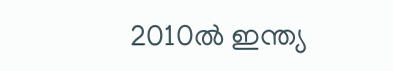2010ൽ ഇന്ത്യ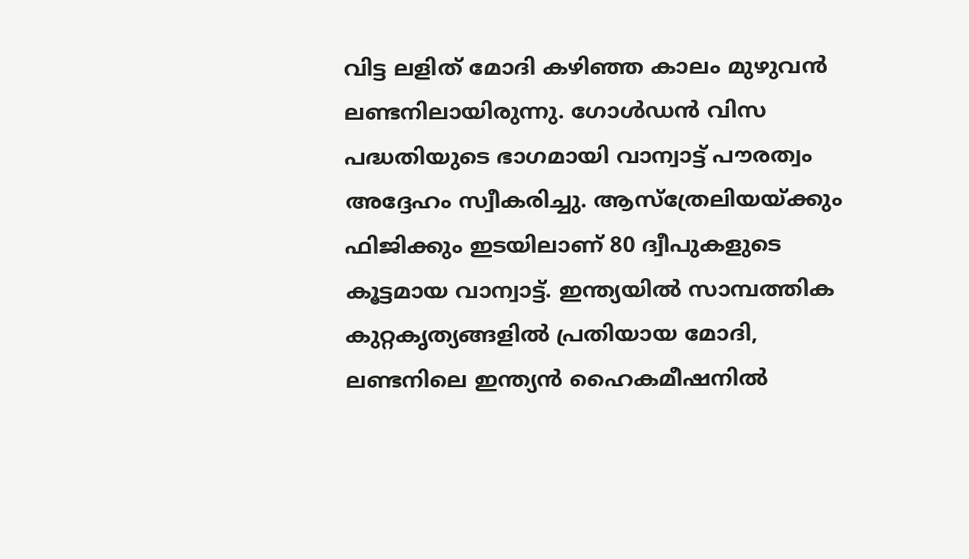വിട്ട ലളിത് മോദി കഴിഞ്ഞ കാലം മുഴുവൻ ലണ്ടനിലായിരുന്നു. ഗോൾഡൻ വിസ പദ്ധതിയുടെ ഭാഗമായി വാന്വാട്ട് പൗരത്വം അദ്ദേഹം സ്വീകരിച്ചു. ആസ്‌ത്രേലിയയ്ക്കും ഫിജിക്കും ഇടയിലാണ് 80 ദ്വീപുകളുടെ കൂട്ടമായ വാന്വാട്ട്. ഇന്ത്യയിൽ സാമ്പത്തിക കുറ്റകൃത്യങ്ങളിൽ പ്രതിയായ മോദി, ലണ്ടനിലെ ഇന്ത്യൻ ഹൈകമീഷനിൽ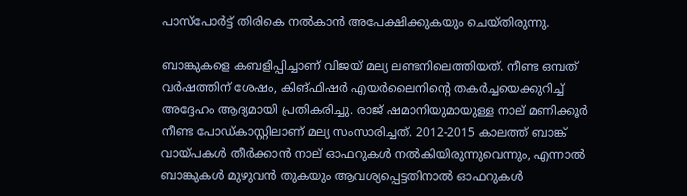പാസ്‌പോർട്ട് തിരികെ നൽകാൻ അപേക്ഷിക്കുകയും ചെയ്തിരുന്നു.

ബാങ്കുകളെ കബളിപ്പിച്ചാണ് വിജയ് മല്യ ലണ്ടനിലെത്തിയത്. നീണ്ട ഒമ്പത് വർഷത്തിന് ശേഷം, കിങ്ഫിഷർ എയർലൈനിന്റെ തകർച്ചയെക്കുറിച്ച് അദ്ദേഹം ആദ്യമായി പ്രതികരിച്ചു. രാജ് ഷമാനിയുമായുള്ള നാല് മണിക്കൂർ നീണ്ട പോഡ്കാസ്റ്റിലാണ് മല്യ സംസാരിച്ചത്. 2012-2015 കാലത്ത് ബാങ്ക് വായ്പകൾ തീർക്കാൻ നാല് ഓഫറുകൾ നൽകിയിരുന്നുവെന്നും, എന്നാൽ ബാങ്കുകൾ മുഴുവൻ തുകയും ആവശ്യപ്പെട്ടതിനാൽ ഓഫറുകൾ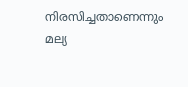നിരസിച്ചതാണെന്നും മല്യ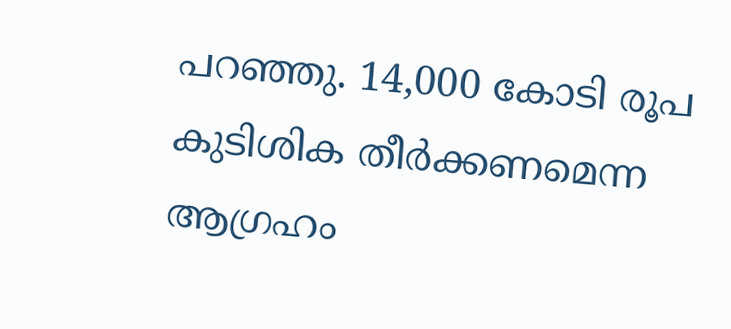പറഞ്ഞു. 14,000 കോടി രൂപ കുടിശിക തീർക്കണമെന്ന ആഗ്രഹം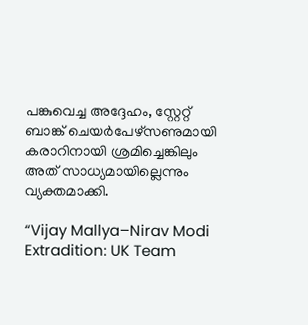പങ്കുവെച്ച അദ്ദേഹം, സ്റ്റേറ്റ് ബാങ്ക് ചെയർപേഴ്‌സണുമായി കരാറിനായി ശ്രമിച്ചെങ്കിലും അത് സാധ്യമായില്ലെന്നും വ്യക്തമാക്കി.

“Vijay Mallya–Nirav Modi Extradition: UK Team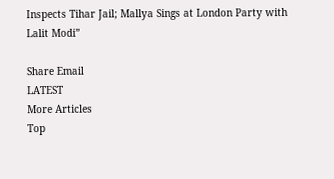Inspects Tihar Jail; Mallya Sings at London Party with Lalit Modi”

Share Email
LATEST
More Articles
Top